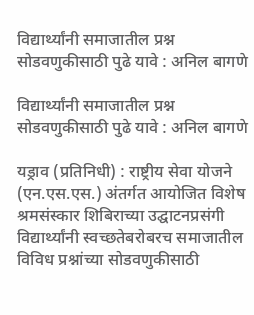विद्यार्थ्यांनी समाजातील प्रश्न सोडवणुकीसाठी पुढे यावे : अनिल बागणे

विद्यार्थ्यांनी समाजातील प्रश्न सोडवणुकीसाठी पुढे यावे : अनिल बागणे

यड्राव (प्रतिनिधी) : राष्ट्रीय सेवा योजने (एन.एस.एस.) अंतर्गत आयोजित विशेष श्रमसंस्कार शिबिराच्या उद्घाटनप्रसंगी विद्यार्थ्यांनी स्वच्छतेबरोबरच समाजातील विविध प्रश्नांच्या सोडवणुकीसाठी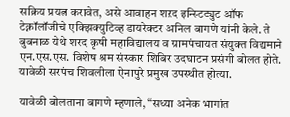सक्रिय प्रयत्न करावेत, असे आवाहन शऱद इन्स्टिट्युट ऑफ टेक्नॉलॉजीचे एक्झिक्युटिव्ह डायरेक्टर अनिल बागणे यांनी केले. ते बुबनाळ येथे शरद कृषी महाविद्यालय व ग्रामपंचायत संयुक्त विद्यमाने एन.एस.एस. विशेष श्रम संस्कार शिबिर उदघाटन प्रसंगी बोलत होते. यावेळी सरपंच शिवलीला ऐनापुरे प्रमुख उपस्थीत होत्या.

यावेळी बोलताना बागणे म्हणाले, “सध्या अनेक भागांत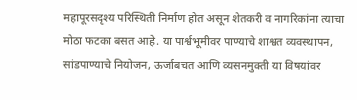महापूरसदृश्य परिस्थिती निर्माण होत असून शेतकरी व नागरिकांना त्याचा मोठा फटका बसत आहे. या पार्श्वभूमीवर पाण्याचे शाश्वत व्यवस्थापन, सांडपाण्याचे नियोजन, ऊर्जाबचत आणि व्यसनमुक्ती या विषयांवर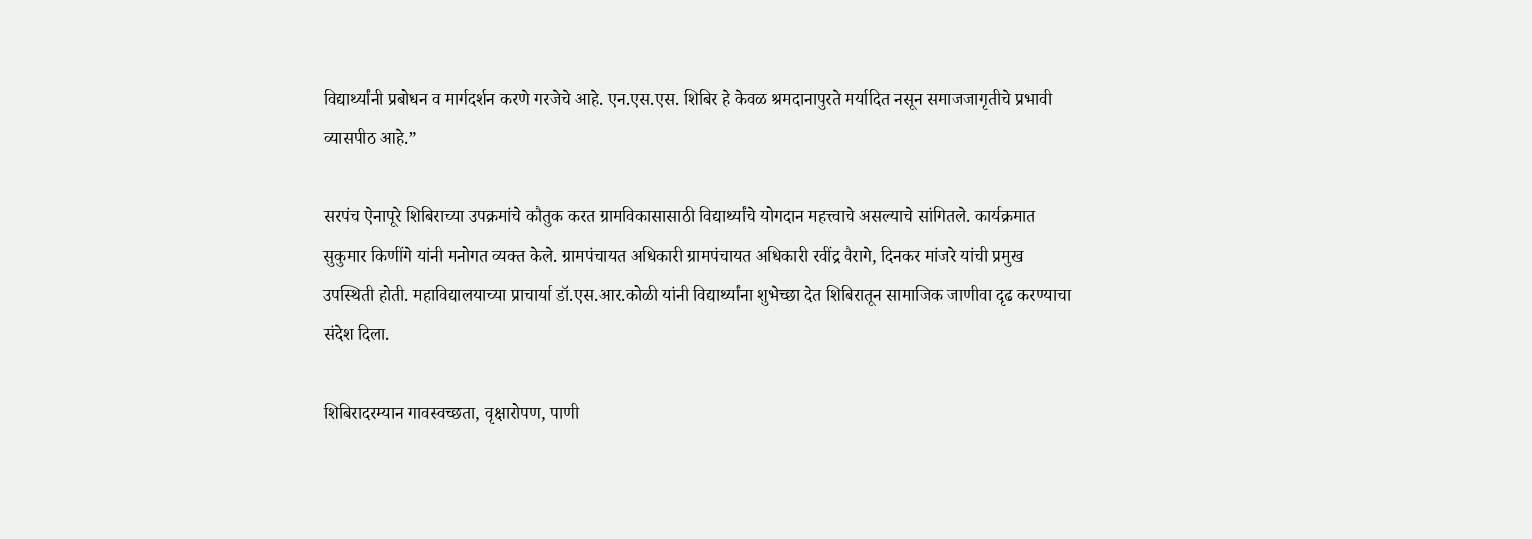विद्यार्थ्यांनी प्रबोधन व मार्गदर्शन करणे गरजेचे आहे. एन.एस.एस. शिबिर हे केवळ श्रमदानापुरते मर्यादित नसून समाजजागृतीचे प्रभावी व्यासपीठ आहे.”

सरपंच ऐनापूरे शिबिराच्या उपक्रमांचे कौतुक करत ग्रामविकासासाठी विद्यार्थ्यांचे योगदान महत्त्वाचे असल्याचे सांगितले. कार्यक्रमात सुकुमार किणींगे यांनी मनोगत व्यक्त केले. ग्रामपंचायत अधिकारी ग्रामपंचायत अधिकारी रवींद्र वैरागे, दिनकर मांजरे यांची प्रमुख उपस्थिती होती. महाविद्यालयाच्या प्राचार्या डॉ.एस.आर.कोळी यांनी विद्यार्थ्यांना शुभेच्छा देत शिबिरातून सामाजिक जाणीवा दृढ करण्याचा संदेश दिला.

शिबिरादरम्यान गावस्वच्छता, वृक्षारोपण, पाणी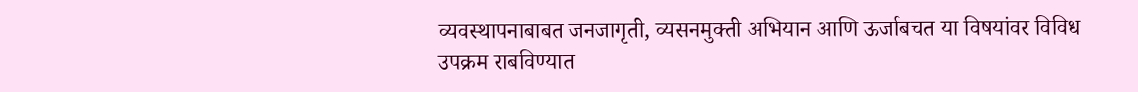व्यवस्थापनाबाबत जनजागृती, व्यसनमुक्ती अभियान आणि ऊर्जाबचत या विषयांवर विविध उपक्रम राबविण्यात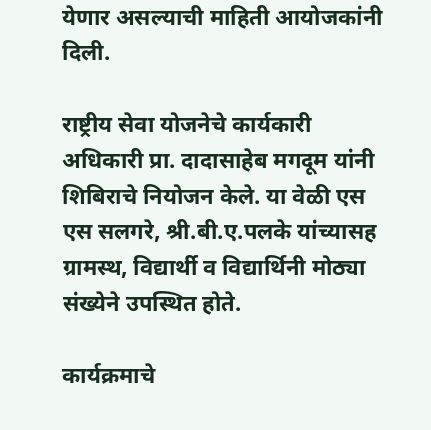येणार असल्याची माहिती आयोजकांनी दिली.

राष्ट्रीय सेवा योजनेचे कार्यकारी अधिकारी प्रा. दादासाहेब मगदूम यांनी शिबिराचे नियोजन केले. या वेळी एस एस सलगरे, श्री.बी.ए.पलके यांच्यासह ग्रामस्थ, विद्यार्थी व विद्यार्थिनी मोठ्या संख्येने उपस्थित होते.

कार्यक्रमाचे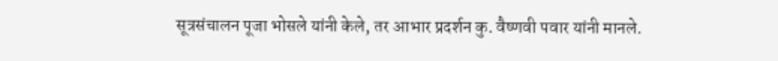सूत्रसंचालन पूजा भोसले यांनी केले, तर आभार प्रदर्शन कु. वैष्णवी पवार यांनी मानले.